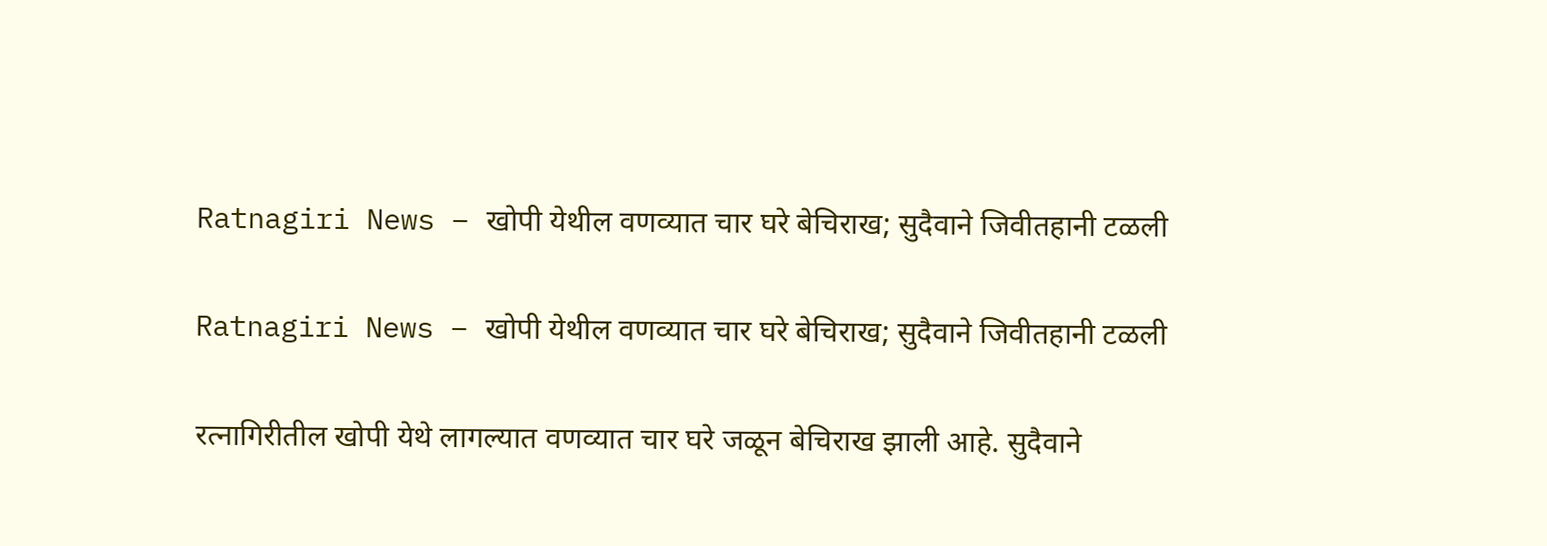Ratnagiri News – खोपी येथील वणव्यात चार घरे बेचिराख; सुदैवाने जिवीतहानी टळली

Ratnagiri News – खोपी येथील वणव्यात चार घरे बेचिराख; सुदैवाने जिवीतहानी टळली

रत्नागिरीतील खोपी येथे लागल्यात वणव्यात चार घरे जळून बेचिराख झाली आहे. सुदैवाने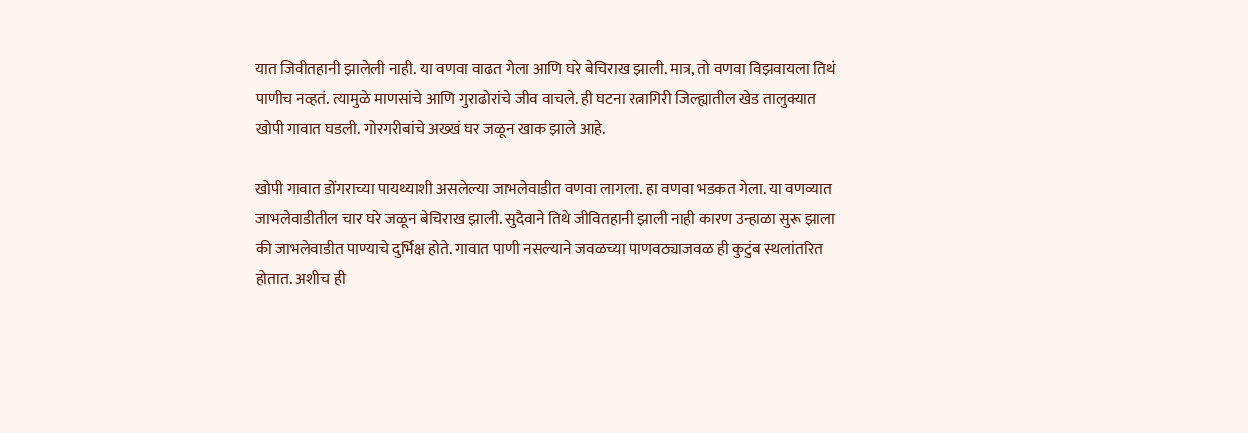यात जिवीतहानी झालेली नाही. या वणवा वाढत गेला आणि घरे बेचिराख झाली. मात्र, तो वणवा विझवायला तिथं पाणीच नव्हतं. त्यामुळे माणसांचे आणि गुराढोरांचे जीव वाचले. ही घटना रत्नागिरी जिल्ह्यातील खेड तालुक्यात खोपी गावात घडली. गोरगरीबांचे अख्खं घर जळून खाक झाले आहे.

खोपी गावात डोंगराच्या पायथ्याशी असलेल्या जाभलेवाडीत वणवा लागला. हा वणवा भडकत गेला. या वणव्यात जाभलेवाडीतील चार घरे जळून बेचिराख झाली. सुदैवाने तिथे जीवितहानी झाली नाही कारण उन्हाळा सुरू झाला की जाभलेवाडीत पाण्याचे दुर्भिक्ष होते. गावात पाणी नसल्याने जवळच्या पाणवठ्याजवळ ही कुटुंब स्थलांतरित होतात. अशीच ही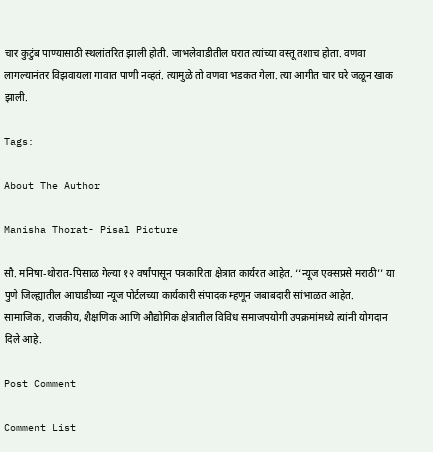चार कुटुंब पाण्यासाठी स्थलांतरित झाली होती. जाभलेवाडीतील घरात त्यांच्या वस्तू तशाच होता. वणवा लागल्यानंतर विझवायला गावात पाणी नव्हतं. त्यामुळे तो वणवा भडकत गेला. त्या आगीत चार घरे जळून खाक झाली.

Tags:

About The Author

Manisha Thorat- Pisal Picture

सौ. मनिषा-थोरात-पिसाळ गेल्या १२ वर्षांपासून पत्रकारिता क्षेत्रात कार्यरत आहेत. ‘‘न्यूज एक्सप्रसे मराठी’’ या पुणे जिल्ह्यातील आघाडीच्या न्यूज पोर्टलच्या कार्यकारी संपादक म्हणून जबाबदारी सांभाळत आहेत. सामाजिक, राजकीय, शैक्षणिक आणि औद्योगिक क्षेत्रातील विविध समाजपयोगी उपक्रमांमध्ये त्यांनी योगदान दिले आहे.

Post Comment

Comment List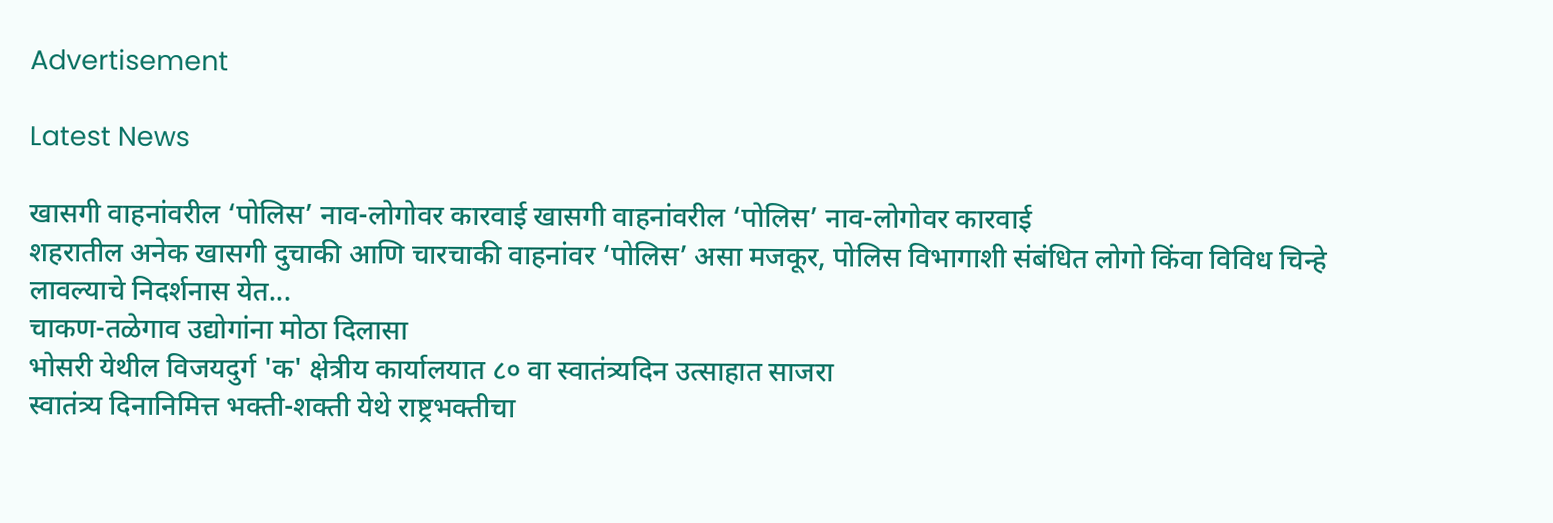Advertisement

Latest News

खासगी वाहनांवरील ‘पोलिस’ नाव-लोगोवर कारवाई खासगी वाहनांवरील ‘पोलिस’ नाव-लोगोवर कारवाई
शहरातील अनेक खासगी दुचाकी आणि चारचाकी वाहनांवर ‘पोलिस’ असा मजकूर, पोलिस विभागाशी संबंधित लोगो किंवा विविध चिन्हे लावल्याचे निदर्शनास येत...
चाकण-तळेगाव उद्योगांना मोठा दिलासा
भोसरी येथील विजयदुर्ग 'क' क्षेत्रीय कार्यालयात ८० वा स्वातंत्र्यदिन उत्साहात साजरा
स्वातंत्र्य दिनानिमित्त भक्ती-शक्ती येथे राष्ट्रभक्तीचा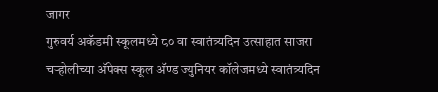जागर
गुरुवर्य अकॅडमी स्कूलमध्ये ८० वा स्वातंत्र्यदिन उत्साहात साजरा
चऱ्होलीच्या अ‍ॅपेक्स स्कूल अ‍ॅण्ड ज्युनियर कॉलेजमध्ये स्वातंत्र्यदिन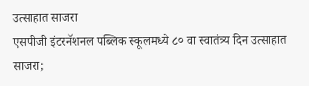उत्साहात साजरा
एसपीजी इंटरनॅशनल पब्लिक स्कूलमध्ये ८० वा स्वातंत्र्य दिन उत्साहात साजरा;